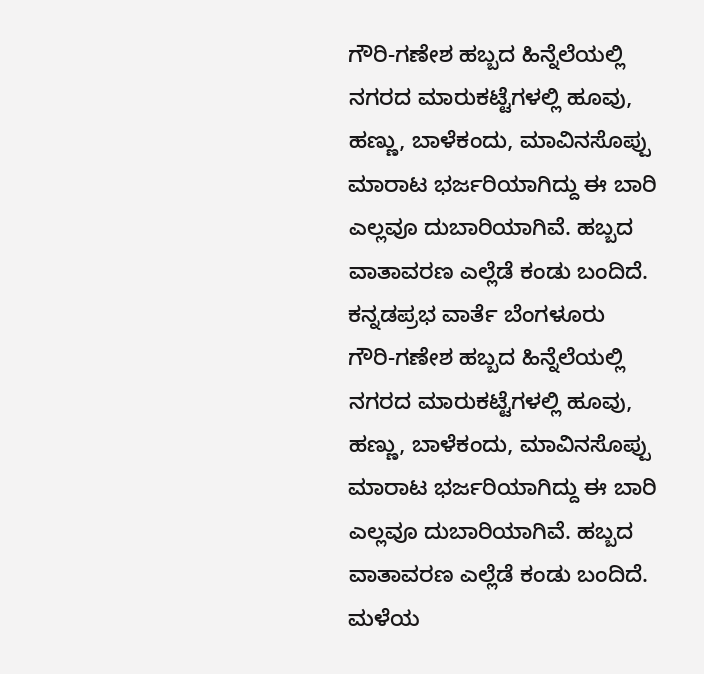ಗೌರಿ-ಗಣೇಶ ಹಬ್ಬದ ಹಿನ್ನೆಲೆಯಲ್ಲಿ ನಗರದ ಮಾರುಕಟ್ಟೆಗಳಲ್ಲಿ ಹೂವು, ಹಣ್ಣು, ಬಾಳೆಕಂದು, ಮಾವಿನಸೊಪ್ಪು ಮಾರಾಟ ಭರ್ಜರಿಯಾಗಿದ್ದು ಈ ಬಾರಿ ಎಲ್ಲವೂ ದುಬಾರಿಯಾಗಿವೆ. ಹಬ್ಬದ ವಾತಾವರಣ ಎಲ್ಲೆಡೆ ಕಂಡು ಬಂದಿದೆ.
ಕನ್ನಡಪ್ರಭ ವಾರ್ತೆ ಬೆಂಗಳೂರು
ಗೌರಿ-ಗಣೇಶ ಹಬ್ಬದ ಹಿನ್ನೆಲೆಯಲ್ಲಿ ನಗರದ ಮಾರುಕಟ್ಟೆಗಳಲ್ಲಿ ಹೂವು, ಹಣ್ಣು, ಬಾಳೆಕಂದು, ಮಾವಿನಸೊಪ್ಪು ಮಾರಾಟ ಭರ್ಜರಿಯಾಗಿದ್ದು ಈ ಬಾರಿ ಎಲ್ಲವೂ ದುಬಾರಿಯಾಗಿವೆ. ಹಬ್ಬದ ವಾತಾವರಣ ಎಲ್ಲೆಡೆ ಕಂಡು ಬಂದಿದೆ.
ಮಳೆಯ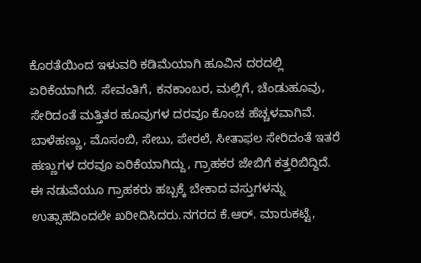ಕೊರತೆಯಿಂದ ಇಳುವರಿ ಕಡಿಮೆಯಾಗಿ ಹೂವಿನ ದರದಲ್ಲಿ ಏರಿಕೆಯಾಗಿದೆ. ಸೇವಂತಿಗೆ, ಕನಕಾಂಬರ, ಮಲ್ಲಿಗೆ, ಚೆಂಡುಹೂವು, ಸೇರಿದಂತೆ ಮತ್ತಿತರ ಹೂವುಗಳ ದರವೂ ಕೊಂಚ ಹೆಚ್ಚಳವಾಗಿವೆ. ಬಾಳೆಹಣ್ಣು, ಮೊಸಂಬಿ, ಸೇಬು, ಪೇರಲೆ, ಸೀತಾಫಲ ಸೇರಿದಂತೆ ಇತರೆ ಹಣ್ಣುಗಳ ದರವೂ ಏರಿಕೆಯಾಗಿದ್ದು, ಗ್ರಾಹಕರ ಜೇಬಿಗೆ ಕತ್ತರಿಬಿದ್ದಿದೆ. ಈ ನಡುವೆಯೂ ಗ್ರಾಹಕರು ಹಬ್ಬಕ್ಕೆ ಬೇಕಾದ ವಸ್ತುಗಳನ್ನು ಉತ್ಸಾಹದಿಂದಲೇ ಖರೀದಿಸಿದರು.ನಗರದ ಕೆ.ಆರ್. ಮಾರುಕಟ್ಟೆ,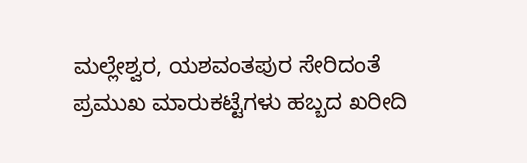ಮಲ್ಲೇಶ್ವರ, ಯಶವಂತಪುರ ಸೇರಿದಂತೆ ಪ್ರಮುಖ ಮಾರುಕಟ್ಟೆಗಳು ಹಬ್ಬದ ಖರೀದಿ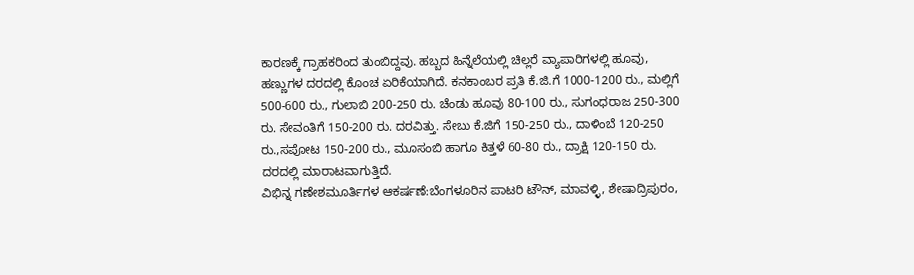ಕಾರಣಕ್ಕೆ ಗ್ರಾಹಕರಿಂದ ತುಂಬಿದ್ದವು. ಹಬ್ಬದ ಹಿನ್ನೆಲೆಯಲ್ಲಿ ಚಿಲ್ಲರೆ ವ್ಯಾಪಾರಿಗಳಲ್ಲಿ ಹೂವು, ಹಣ್ಣುಗಳ ದರದಲ್ಲಿ ಕೊಂಚ ಏರಿಕೆಯಾಗಿದೆ. ಕನಕಾಂಬರ ಪ್ರತಿ ಕೆ.ಜಿ.ಗೆ 1000-1200 ರು., ಮಲ್ಲಿಗೆ 500-600 ರು., ಗುಲಾಬಿ 200-250 ರು. ಚೆಂಡು ಹೂವು 80-100 ರು., ಸುಗಂಧರಾಜ 250-300 ರು. ಸೇವಂತಿಗೆ 150-200 ರು. ದರವಿತ್ತು. ಸೇಬು ಕೆ.ಜಿಗೆ 150-250 ರು., ದಾಳಿಂಬೆ 120-250 ರು.,ಸಪೋಟ 150-200 ರು., ಮೂಸಂಬಿ ಹಾಗೂ ಕಿತ್ತಳೆ 60-80 ರು., ದ್ರಾಕ್ಷಿ 120-150 ರು. ದರದಲ್ಲಿ ಮಾರಾಟವಾಗುತ್ತಿದೆ.
ವಿಭಿನ್ನ ಗಣೇಶಮೂರ್ತಿಗಳ ಆಕರ್ಷಣೆ:ಬೆಂಗಳೂರಿನ ಪಾಟರಿ ಟೌನ್, ಮಾವಳ್ಳಿ, ಶೇಷಾದ್ರಿಪುರಂ,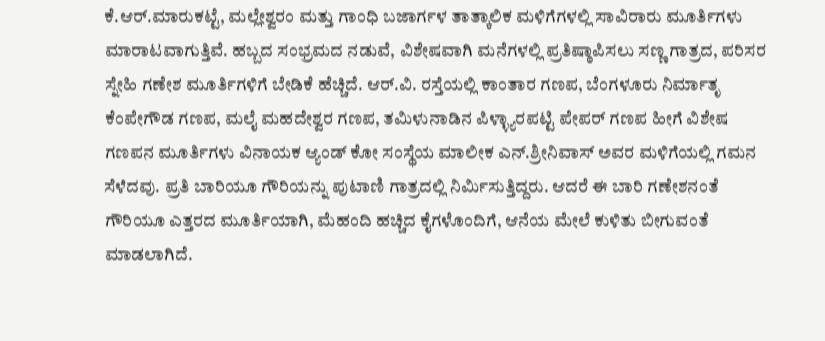ಕೆ.ಆರ್.ಮಾರುಕಟ್ಟೆ, ಮಲ್ಲೇಶ್ವರಂ ಮತ್ತು ಗಾಂಧಿ ಬಜಾರ್ಗಳ ತಾತ್ಕಾಲಿಕ ಮಳಿಗೆಗಳಲ್ಲಿ ಸಾವಿರಾರು ಮೂರ್ತಿಗಳು ಮಾರಾಟವಾಗುತ್ತಿವೆ. ಹಬ್ಬದ ಸಂಭ್ರಮದ ನಡುವೆ, ವಿಶೇಷವಾಗಿ ಮನೆಗಳಲ್ಲಿ ಪ್ರತಿಷ್ಠಾಪಿಸಲು ಸಣ್ಣ ಗಾತ್ರದ, ಪರಿಸರ ಸ್ನೇಹಿ ಗಣೇಶ ಮೂರ್ತಿಗಳಿಗೆ ಬೇಡಿಕೆ ಹೆಚ್ಚಿದೆ. ಆರ್.ವಿ. ರಸ್ತೆಯಲ್ಲಿ ಕಾಂತಾರ ಗಣಪ, ಬೆಂಗಳೂರು ನಿರ್ಮಾತೃ ಕೆಂಪೇಗೌಡ ಗಣಪ, ಮಲೈ ಮಹದೇಶ್ವರ ಗಣಪ, ತಮಿಳುನಾಡಿನ ಪಿಳ್ಳ್ಯಾರಪಟ್ಟಿ ಪೇಪರ್ ಗಣಪ ಹೀಗೆ ವಿಶೇಷ ಗಣಪನ ಮೂರ್ತಿಗಳು ವಿನಾಯಕ ಆ್ಯಂಡ್ ಕೋ ಸಂಸ್ಥೆಯ ಮಾಲೀಕ ಎನ್.ಶ್ರೀನಿವಾಸ್ ಅವರ ಮಳಿಗೆಯಲ್ಲಿ ಗಮನ ಸೆಳೆದವು. ಪ್ರತಿ ಬಾರಿಯೂ ಗೌರಿಯನ್ನು ಪುಟಾಣಿ ಗಾತ್ರದಲ್ಲಿ ನಿರ್ಮಿಸುತ್ತಿದ್ದರು. ಆದರೆ ಈ ಬಾರಿ ಗಣೇಶನಂತೆ ಗೌರಿಯೂ ಎತ್ತರದ ಮೂರ್ತಿಯಾಗಿ, ಮೆಹಂದಿ ಹಚ್ಚಿದ ಕೈಗಳೊಂದಿಗೆ, ಆನೆಯ ಮೇಲೆ ಕುಳಿತು ಬೀಗುವಂತೆ ಮಾಡಲಾಗಿದೆ.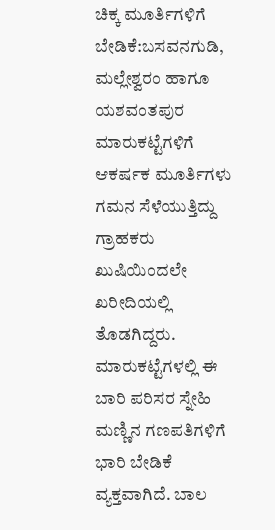ಚಿಕ್ಕ ಮೂರ್ತಿಗಳಿಗೆ ಬೇಡಿಕೆ:ಬಸವನಗುಡಿ, ಮಲ್ಲೇಶ್ವರಂ ಹಾಗೂ ಯಶವಂತಪುರ ಮಾರುಕಟ್ಟೆಗಳಿಗೆ ಆಕರ್ಷಕ ಮೂರ್ತಿಗಳು ಗಮನ ಸೆಳೆಯುತ್ತಿದ್ದು ಗ್ರಾಹಕರು ಖುಷಿಯಿಂದಲೇ ಖರೀದಿಯಲ್ಲಿ ತೊಡಗಿದ್ದರು. ಮಾರುಕಟ್ಟೆಗಳಲ್ಲಿ ಈ ಬಾರಿ ಪರಿಸರ ಸ್ನೇಹಿ ಮಣ್ಣಿನ ಗಣಪತಿಗಳಿಗೆ ಭಾರಿ ಬೇಡಿಕೆ ವ್ಯಕ್ತವಾಗಿದೆ. ಬಾಲ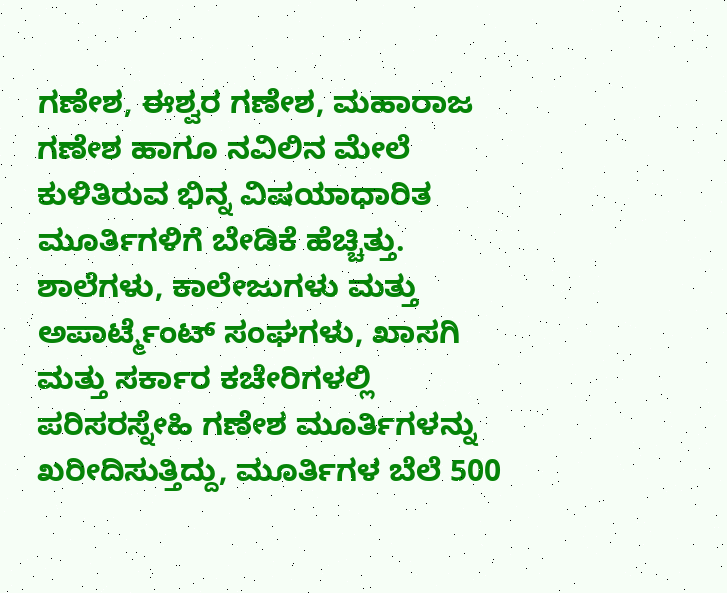ಗಣೇಶ, ಈಶ್ವರ ಗಣೇಶ, ಮಹಾರಾಜ ಗಣೇಶ ಹಾಗೂ ನವಿಲಿನ ಮೇಲೆ ಕುಳಿತಿರುವ ಭಿನ್ನ ವಿಷಯಾಧಾರಿತ ಮೂರ್ತಿಗಳಿಗೆ ಬೇಡಿಕೆ ಹೆಚ್ಚಿತ್ತು. ಶಾಲೆಗಳು, ಕಾಲೇಜುಗಳು ಮತ್ತು ಅಪಾರ್ಟ್ಮೆಂಟ್ ಸಂಘಗಳು, ಖಾಸಗಿ ಮತ್ತು ಸರ್ಕಾರ ಕಚೇರಿಗಳಲ್ಲಿ ಪರಿಸರಸ್ನೇಹಿ ಗಣೇಶ ಮೂರ್ತಿಗಳನ್ನು ಖರೀದಿಸುತ್ತಿದ್ದು, ಮೂರ್ತಿಗಳ ಬೆಲೆ 500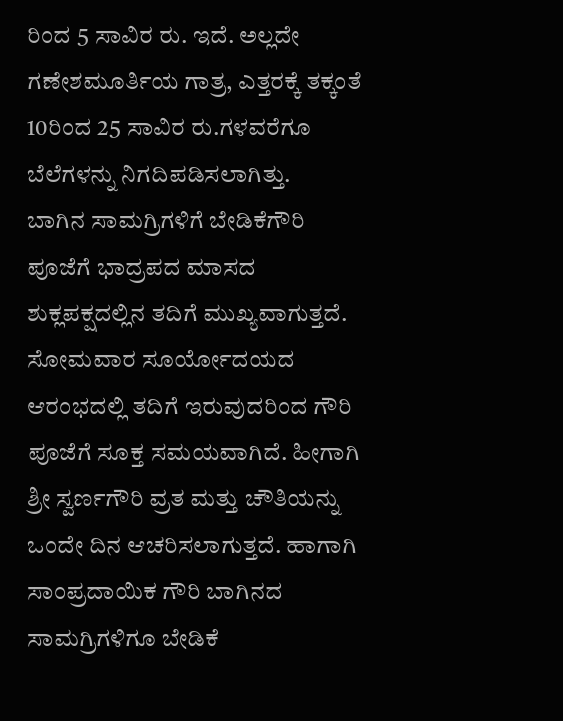ರಿಂದ 5 ಸಾವಿರ ರು. ಇದೆ. ಅಲ್ಲದೇ ಗಣೇಶಮೂರ್ತಿಯ ಗಾತ್ರ, ಎತ್ತರಕ್ಕೆ ತಕ್ಕಂತೆ 10ರಿಂದ 25 ಸಾವಿರ ರು.ಗಳವರೆಗೂ ಬೆಲೆಗಳನ್ನು ನಿಗದಿಪಡಿಸಲಾಗಿತ್ತು.
ಬಾಗಿನ ಸಾಮಗ್ರಿಗಳಿಗೆ ಬೇಡಿಕೆಗೌರಿ ಪೂಜೆಗೆ ಭಾದ್ರಪದ ಮಾಸದ ಶುಕ್ಲಪಕ್ಷದಲ್ಲಿನ ತದಿಗೆ ಮುಖ್ಯವಾಗುತ್ತದೆ. ಸೋಮವಾರ ಸೂರ್ಯೋದಯದ ಆರಂಭದಲ್ಲಿ ತದಿಗೆ ಇರುವುದರಿಂದ ಗೌರಿ ಪೂಜೆಗೆ ಸೂಕ್ತ ಸಮಯವಾಗಿದೆ. ಹೀಗಾಗಿ ಶ್ರೀ ಸ್ವರ್ಣಗೌರಿ ವ್ರತ ಮತ್ತು ಚೌತಿಯನ್ನು ಒಂದೇ ದಿನ ಆಚರಿಸಲಾಗುತ್ತದೆ. ಹಾಗಾಗಿ ಸಾಂಪ್ರದಾಯಿಕ ಗೌರಿ ಬಾಗಿನದ ಸಾಮಗ್ರಿಗಳಿಗೂ ಬೇಡಿಕೆ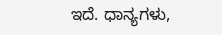ಇದೆ. ಧಾನ್ಯಗಳು,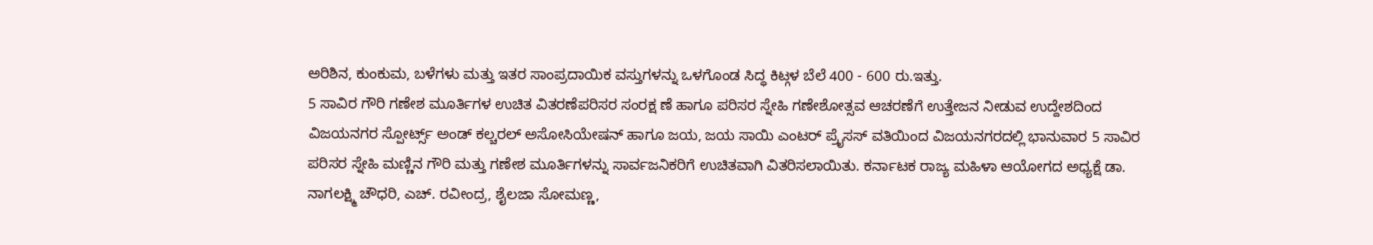ಅರಿಶಿನ, ಕುಂಕುಮ, ಬಳೆಗಳು ಮತ್ತು ಇತರ ಸಾಂಪ್ರದಾಯಿಕ ವಸ್ತುಗಳನ್ನು ಒಳಗೊಂಡ ಸಿದ್ಧ ಕಿಟ್ಗಳ ಬೆಲೆ 400 - 600 ರು.ಇತ್ತು.
5 ಸಾವಿರ ಗೌರಿ ಗಣೇಶ ಮೂರ್ತಿಗಳ ಉಚಿತ ವಿತರಣೆಪರಿಸರ ಸಂರಕ್ಷ ಣೆ ಹಾಗೂ ಪರಿಸರ ಸ್ನೇಹಿ ಗಣೇಶೋತ್ಸವ ಆಚರಣೆಗೆ ಉತ್ತೇಜನ ನೀಡುವ ಉದ್ದೇಶದಿಂದ ವಿಜಯನಗರ ಸ್ಪೋರ್ಟ್ಸ್ ಅಂಡ್ ಕಲ್ಚರಲ್ ಅಸೋಸಿಯೇಷನ್ ಹಾಗೂ ಜಯ, ಜಯ ಸಾಯಿ ಎಂಟರ್ ಪ್ರೈಸಸ್ ವತಿಯಿಂದ ವಿಜಯನಗರದಲ್ಲಿ ಭಾನುವಾರ 5 ಸಾವಿರ ಪರಿಸರ ಸ್ನೇಹಿ ಮಣ್ಣಿನ ಗೌರಿ ಮತ್ತು ಗಣೇಶ ಮೂರ್ತಿಗಳನ್ನು ಸಾರ್ವಜನಿಕರಿಗೆ ಉಚಿತವಾಗಿ ವಿತರಿಸಲಾಯಿತು. ಕರ್ನಾಟಕ ರಾಜ್ಯ ಮಹಿಳಾ ಆಯೋಗದ ಅಧ್ಯಕ್ಷೆ ಡಾ. ನಾಗಲಕ್ಷ್ಮಿ ಚೌಧರಿ, ಎಚ್. ರವೀಂದ್ರ, ಶೈಲಜಾ ಸೋಮಣ್ಣ,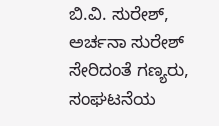ಬಿ.ವಿ. ಸುರೇಶ್, ಅರ್ಚನಾ ಸುರೇಶ್ ಸೇರಿದಂತೆ ಗಣ್ಯರು, ಸಂಘಟನೆಯ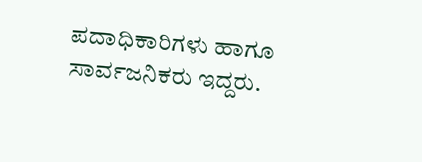ಪದಾಧಿಕಾರಿಗಳು ಹಾಗೂ ಸಾರ್ವಜನಿಕರು ಇದ್ದರು.